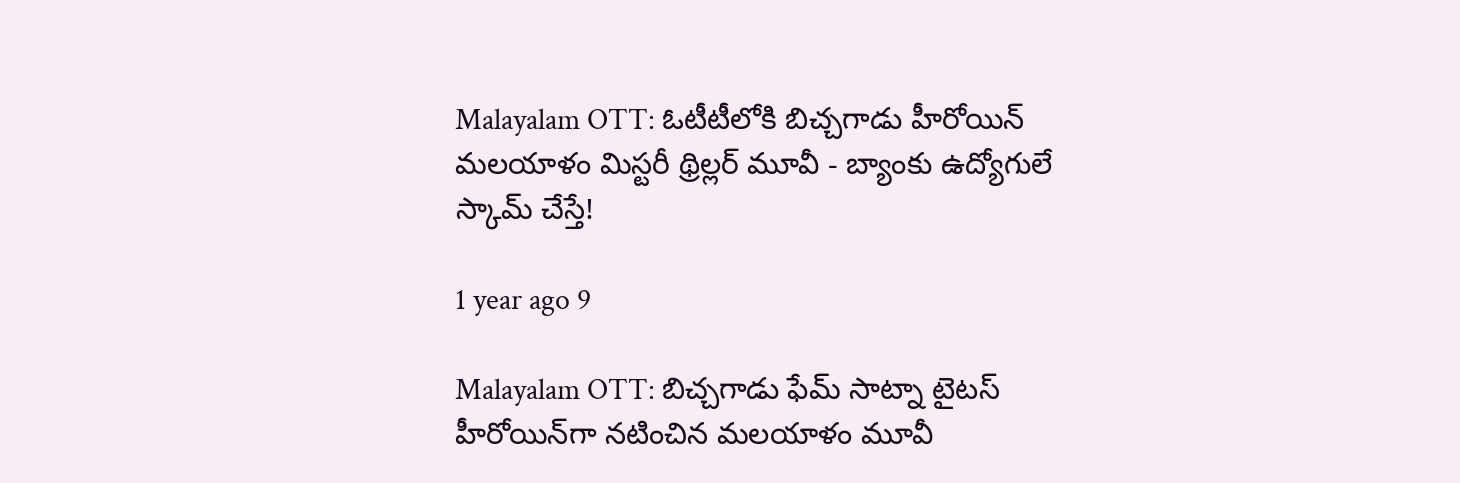Malayalam OTT: ఓటీటీలోకి బిచ్చ‌గాడు హీరోయిన్ మ‌ల‌యాళం మిస్ట‌రీ థ్రిల్ల‌ర్ మూవీ - బ్యాంకు ఉద్యోగులే స్కామ్ చేస్తే!

1 year ago 9

Malayalam OTT: బిచ్చ‌గాడు ఫేమ్ సాట్నా టైట‌స్ హీరోయిన్‌గా న‌టించిన మ‌ల‌యాళం మూవీ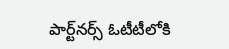పార్ట్‌న‌ర్స్ ఓటీటీలోకి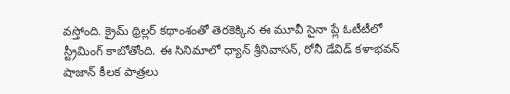వ‌స్తోంది. క్రైమ్ థ్రిల్ల‌ర్ క‌థాంశంతో తెర‌కెక్కిన ఈ మూవీ సైనా ప్లే ఓటీటీలో స్ట్రీమింగ్ కాబోతోంది. ఈ సినిమాలో ధ్యాన్ శ్రీనివాస‌న్‌, రోనీ డేవిడ్ క‌ళాభ‌వ‌న్ షాజాన్ కీల‌క పాత్ర‌లు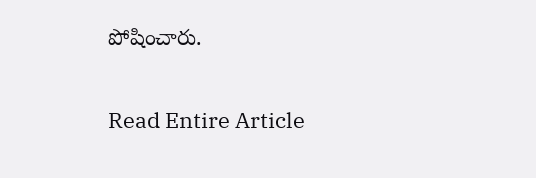పోషించారు.

Read Entire Article